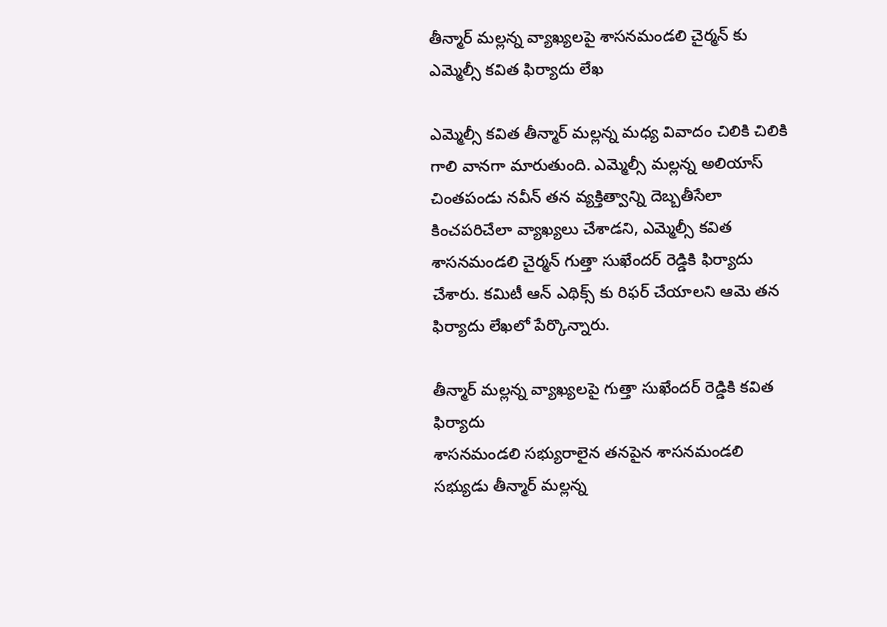తీన్మార్ మల్లన్న వ్యాఖ్యలపై శాసనమండలి చైర్మన్ కు ఎమ్మెల్సీ కవిత ఫిర్యాదు లేఖ

ఎమ్మెల్సీ కవిత తీన్మార్ మల్లన్న మధ్య వివాదం చిలికి చిలికి గాలి వానగా మారుతుంది. ఎమ్మెల్సీ మల్లన్న అలియాస్ చింతపండు నవీన్ తన వ్యక్తిత్వాన్ని దెబ్బతీసేలా కించపరిచేలా వ్యాఖ్యలు చేశాడని, ఎమ్మెల్సీ కవిత శాసనమండలి చైర్మన్ గుత్తా సుఖేందర్ రెడ్డికి ఫిర్యాదు చేశారు. కమిటీ ఆన్ ఎథిక్స్ కు రిఫర్ చేయాలని ఆమె తన ఫిర్యాదు లేఖలో పేర్కొన్నారు.

తీన్మార్ మల్లన్న వ్యాఖ్యలపై గుత్తా సుఖేందర్ రెడ్డికి కవిత ఫిర్యాదు
శాసనమండలి సభ్యురాలైన తనపైన శాసనమండలి సభ్యుడు తీన్మార్ మల్లన్న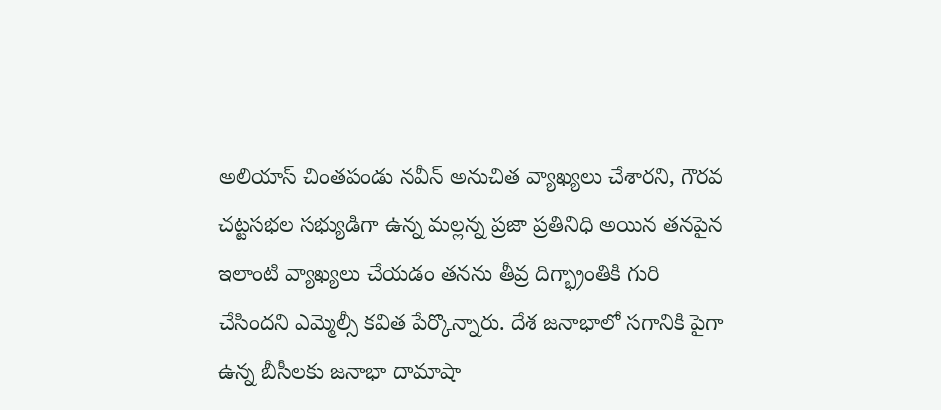అలియాస్ చింతపండు నవీన్ అనుచిత వ్యాఖ్యలు చేశారని, గౌరవ చట్టసభల సభ్యుడిగా ఉన్న మల్లన్న ప్రజా ప్రతినిధి అయిన తనపైన ఇలాంటి వ్యాఖ్యలు చేయడం తనను తీవ్ర దిగ్భ్రాంతికి గురి చేసిందని ఎమ్మెల్సీ కవిత పేర్కొన్నారు. దేశ జనాభాలో సగానికి పైగా ఉన్న బీసీలకు జనాభా దామాషా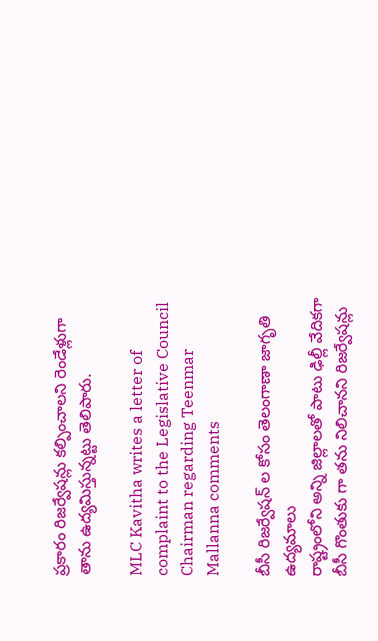ప్రకారం రిజర్వేషన్లు కల్పించాలని రెండేళ్లుగా తాను ఉద్యమిస్తున్నట్టు తెలిపారు.

MLC Kavitha writes a letter of complaint to the Legislative Council Chairman regarding Teenmar Mallanna comments

బీసీ రిజర్వేషన్ ల కోసం తెలంగాణా జాగృతి ఉద్యమాలు
రాష్ట్రంలోని అన్ని జిల్లాలతో పాటు ఢిల్లీ వేదికగా బీసీ గొంతుకు గా తను నిలిచానని రిజర్వేషన్లు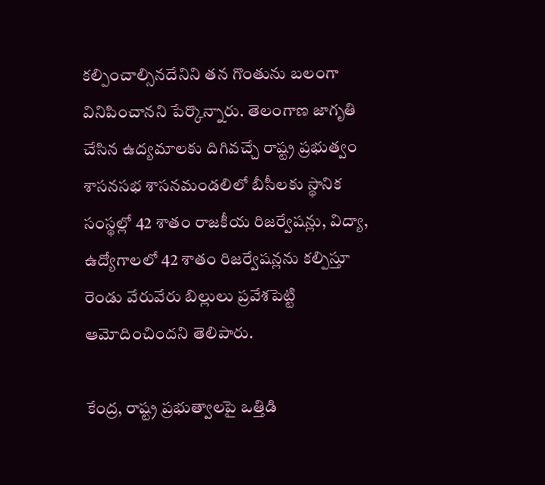కల్పించాల్సినదేనిని తన గొంతును బలంగా వినిపించానని పేర్కొన్నారు. తెలంగాణ జాగృతి చేసిన ఉద్యమాలకు దిగివచ్చే రాష్ట్ర ప్రభుత్వం శాసనసభ శాసనమండలిలో బీసీలకు స్థానిక సంస్థల్లో 42 శాతం రాజకీయ రిజర్వేషన్లు, విద్యా, ఉద్యోగాలలో 42 శాతం రిజర్వేషన్లను కల్పిస్తూ రెండు వేరువేరు బిల్లులు ప్రవేశపెట్టి ఆమోదించిందని తెలిపారు.

కేంద్ర, రాష్ట్ర ప్రభుత్వాలపై ఒత్తిడి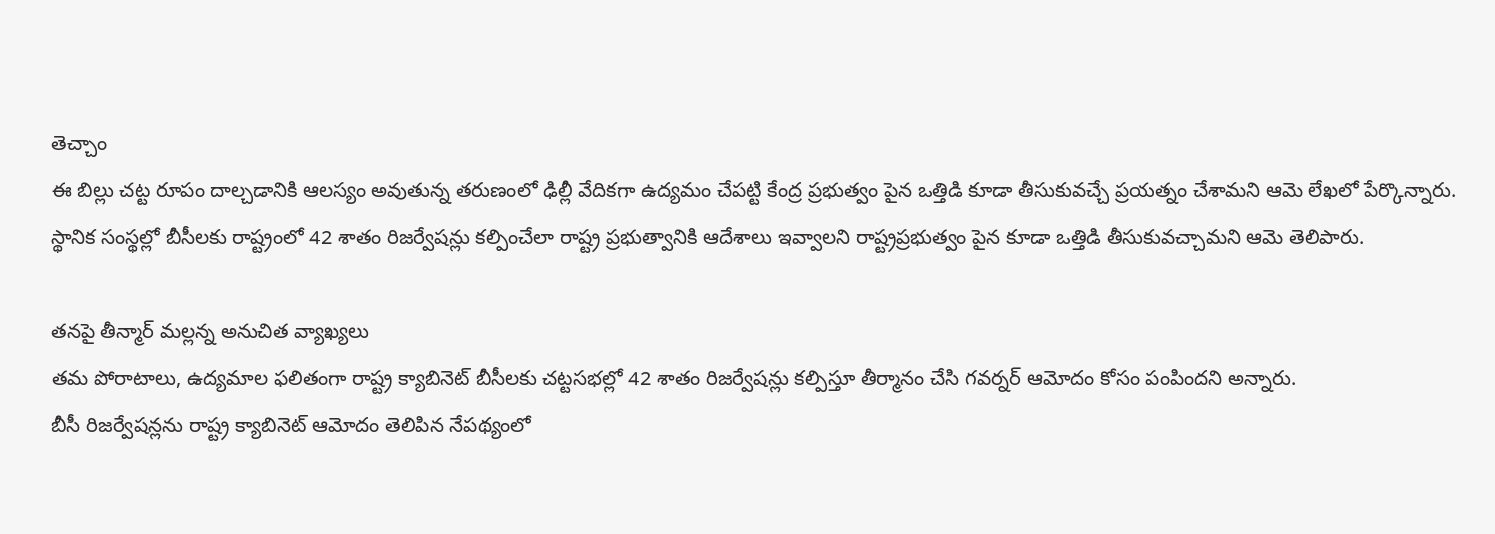తెచ్చాం
ఈ బిల్లు చట్ట రూపం దాల్చడానికి ఆలస్యం అవుతున్న తరుణంలో ఢిల్లీ వేదికగా ఉద్యమం చేపట్టి కేంద్ర ప్రభుత్వం పైన ఒత్తిడి కూడా తీసుకువచ్చే ప్రయత్నం చేశామని ఆమె లేఖలో పేర్కొన్నారు. స్థానిక సంస్థల్లో బీసీలకు రాష్ట్రంలో 42 శాతం రిజర్వేషన్లు కల్పించేలా రాష్ట్ర ప్రభుత్వానికి ఆదేశాలు ఇవ్వాలని రాష్ట్రప్రభుత్వం పైన కూడా ఒత్తిడి తీసుకువచ్చామని ఆమె తెలిపారు.

తనపై తీన్మార్ మల్లన్న అనుచిత వ్యాఖ్యలు
తమ పోరాటాలు, ఉద్యమాల ఫలితంగా రాష్ట్ర క్యాబినెట్ బీసీలకు చట్టసభల్లో 42 శాతం రిజర్వేషన్లు కల్పిస్తూ తీర్మానం చేసి గవర్నర్ ఆమోదం కోసం పంపిందని అన్నారు.
బీసీ రిజర్వేషన్లను రాష్ట్ర క్యాబినెట్ ఆమోదం తెలిపిన నేపథ్యంలో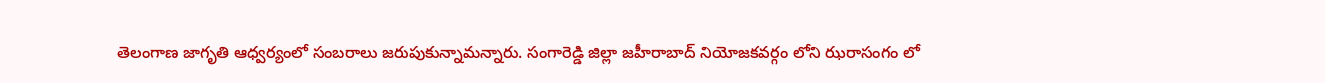తెలంగాణ జాగృతి ఆధ్వర్యంలో సంబరాలు జరుపుకున్నామన్నారు. సంగారెడ్డి జిల్లా జహీరాబాద్ నియోజకవర్గం లోని ఝరాసంగం లో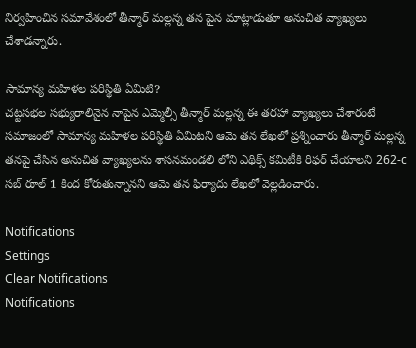నిర్వహించిన సమావేశంలో తీన్మార్ మల్లన్న తన పైన మాట్లాడుతూ అనుచిత వ్యాఖ్యలు చేశాడన్నారు.

సామాన్య మహిళల పరిస్థితి ఏమిటి?
చట్టసభల సభ్యురాలినైన నాపైన ఎమ్మెల్సీ తీన్మార్ మల్లన్న ఈ తరహా వ్యాఖ్యలు చేశారంటే సమాజంలో సామాన్య మహిళల పరిస్థితి ఏమిటని ఆమె తన లేఖలో ప్రశ్నించారు తీన్మార్ మల్లన్న తనపై చేసిన అనుచిత వ్యాఖ్యలను శాసనమండలి లోని ఎథిక్స్ కమిటీకి రిఫర్ చేయాలని 262-c సబ్ రూల్ 1 కింద కోరుతున్నానని ఆమె తన ఫిర్యాదు లేఖలో వెల్లడించారు.

Notifications
Settings
Clear Notifications
Notifications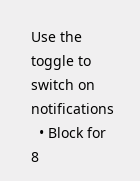Use the toggle to switch on notifications
  • Block for 8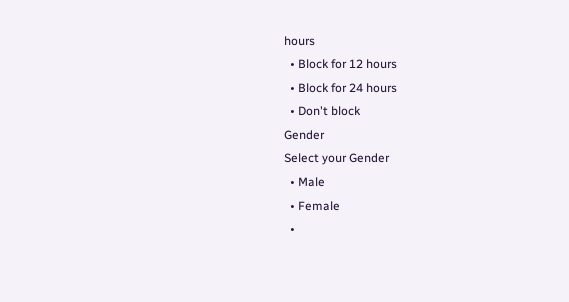hours
  • Block for 12 hours
  • Block for 24 hours
  • Don't block
Gender
Select your Gender
  • Male
  • Female
  •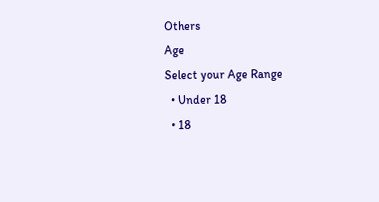Others
Age
Select your Age Range
  • Under 18
  • 18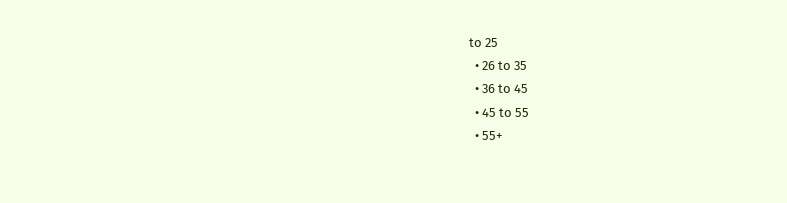to 25
  • 26 to 35
  • 36 to 45
  • 45 to 55
  • 55+